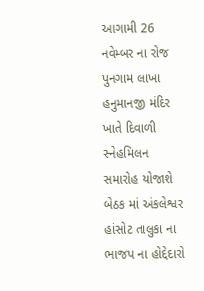આગામી 26 નવેમ્બર ના રોજ પુનગામ લાખા હનુમાનજી મંદિર ખાતે દિવાળી સ્નેહમિલન સમારોહ યોજાશે
બેઠક માં અંકલેશ્વર હાંસોટ તાલુકા ના ભાજપ ના હોદ્દેદારો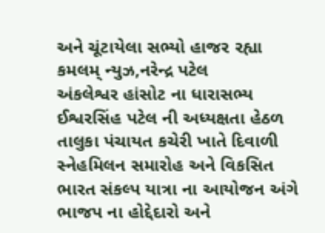અને ચૂંટાયેલા સભ્યો હાજર રહ્યા
કમલમ્ ન્યુઝ,નરેન્દ્ર પટેલ
અંકલેશ્વર હાંસોટ ના ધારાસભ્ય ઈશ્વરસિંહ પટેલ ની અધ્યક્ષતા હેઠળ તાલુકા પંચાયત કચેરી ખાતે દિવાળી સ્નેહમિલન સમારોહ અને વિકસિત ભારત સંકલ્પ યાત્રા ના આયોજન અંગે ભાજપ ના હોદ્દેદારો અને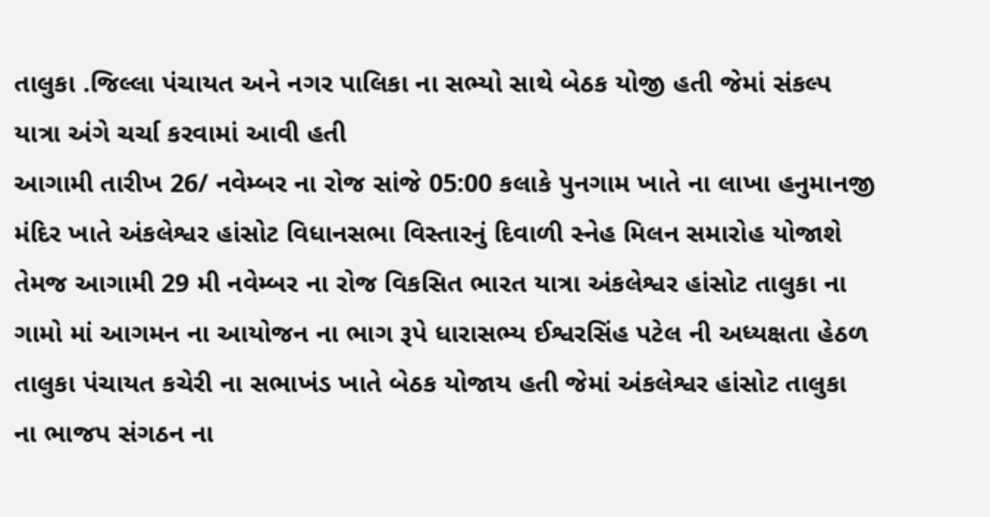તાલુકા .જિલ્લા પંચાયત અને નગર પાલિકા ના સભ્યો સાથે બેઠક યોજી હતી જેમાં સંકલ્પ યાત્રા અંગે ચર્ચા કરવામાં આવી હતી
આગામી તારીખ 26/ નવેમ્બર ના રોજ સાંજે 05:00 કલાકે પુનગામ ખાતે ના લાખા હનુમાનજી મંદિર ખાતે અંકલેશ્વર હાંસોટ વિધાનસભા વિસ્તારનું દિવાળી સ્નેહ મિલન સમારોહ યોજાશે તેમજ આગામી 29 મી નવેમ્બર ના રોજ વિકસિત ભારત યાત્રા અંકલેશ્વર હાંસોટ તાલુકા ના ગામો માં આગમન ના આયોજન ના ભાગ રૂપે ધારાસભ્ય ઈશ્વરસિંહ પટેલ ની અધ્યક્ષતા હેઠળ તાલુકા પંચાયત કચેરી ના સભાખંડ ખાતે બેઠક યોજાય હતી જેમાં અંકલેશ્વર હાંસોટ તાલુકા ના ભાજપ સંગઠન ના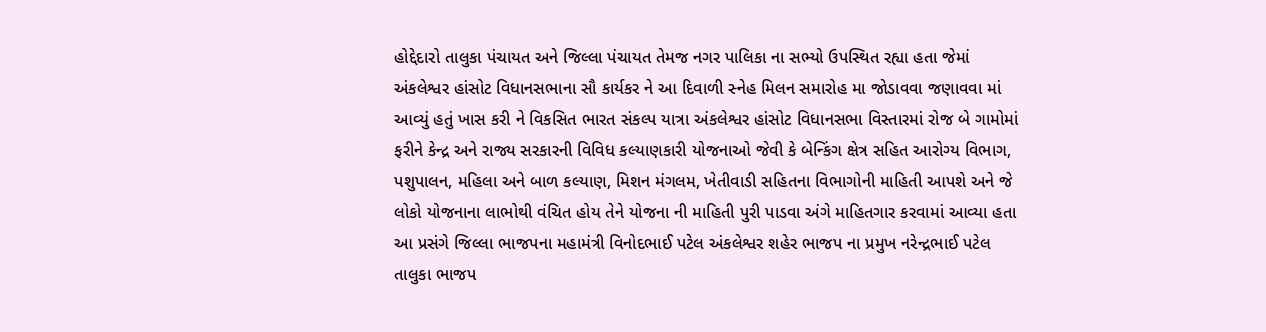હોદ્દેદારો તાલુકા પંચાયત અને જિલ્લા પંચાયત તેમજ નગર પાલિકા ના સભ્યો ઉપસ્થિત રહ્યા હતા જેમાં અંકલેશ્વર હાંસોટ વિધાનસભાના સૌ કાર્યકર ને આ દિવાળી સ્નેહ મિલન સમારોહ મા જોડાવવા જણાવવા માં આવ્યું હતું ખાસ કરી ને વિકસિત ભારત સંકલ્પ યાત્રા અંકલેશ્વર હાંસોટ વિધાનસભા વિસ્તારમાં રોજ બે ગામોમાં ફરીને કેન્દ્ર અને રાજ્ય સરકારની વિવિધ કલ્યાણકારી યોજનાઓ જેવી કે બેન્કિંગ ક્ષેત્ર સહિત આરોગ્ય વિભાગ, પશુપાલન, મહિલા અને બાળ કલ્યાણ, મિશન મંગલમ, ખેતીવાડી સહિતના વિભાગોની માહિતી આપશે અને જે લોકો યોજનાના લાભોથી વંચિત હોય તેને યોજના ની માહિતી પુરી પાડવા અંગે માહિતગાર કરવામાં આવ્યા હતા આ પ્રસંગે જિલ્લા ભાજપના મહામંત્રી વિનોદભાઈ પટેલ અંકલેશ્વર શહેર ભાજપ ના પ્રમુખ નરેન્દ્રભાઈ પટેલ તાલુકા ભાજપ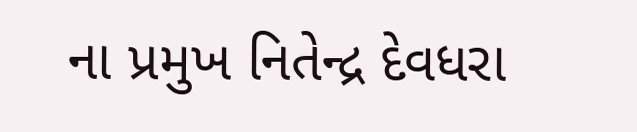ના પ્રમુખ નિતેન્દ્ર દેવધરા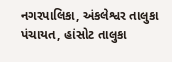નગરપાલિકા, અંકલેશ્વર તાલુકા પંચાયત, હાંસોટ તાલુકા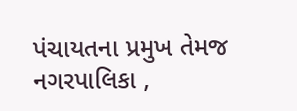પંચાયતના પ્રમુખ તેમજ નગરપાલિકા ,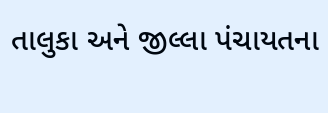તાલુકા અને જીલ્લા પંચાયતના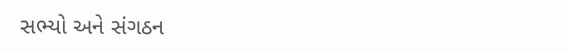સભ્યો અને સંગઠન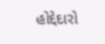હોદ્દેદારો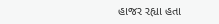હાજર રહ્યા હતા